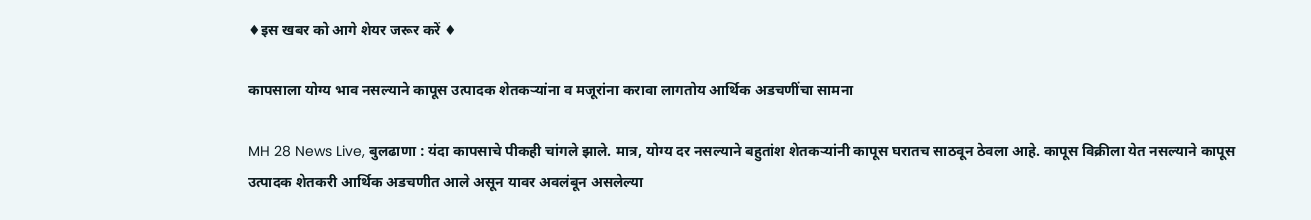♦इस खबर को आगे शेयर जरूर करें ♦

कापसाला योग्य भाव नसल्याने कापूस उत्पादक शेतकऱ्यांना व मजूरांना करावा लागतोय आर्थिक अडचणींचा सामना

MH 28 News Live, बुलढाणा : यंदा कापसाचे पीकही चांगले झाले. मात्र, योग्य दर नसल्याने बहुतांश शेतकऱ्यांनी कापूस घरातच साठवून ठेवला आहे. कापूस विक्रीला येत नसल्‍याने कापूस उत्पादक शेतकरी आर्थिक अडचणीत आले असून यावर अवलंबून असलेल्या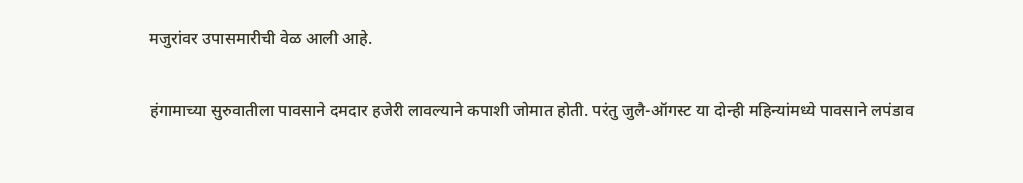मजुरांवर उपासमारीची वेळ आली आहे.

हंगामाच्‍या सुरुवातीला पावसाने दमदार हजेरी लावल्याने कपाशी जोमात होती. परंतु जुलै-ऑगस्‍ट या दोन्‍ही महिन्‍यांमध्ये पावसाने लपंडाव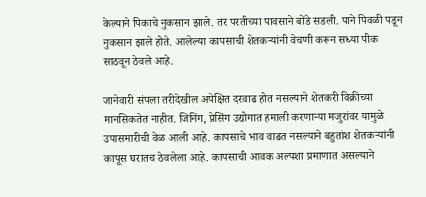केल्‍याने पिकाचे नुकसान झाले. तर परतीच्‍या पावसाने बोंडे सडली. पाने पिवळी पडून नुकसान झाले होते. आलेल्या कापसाची शेतकऱ्यांनी वेचणी करून सध्या पीक साठवून ठेवले आहे.

जानेवारी संपला तरीदेखील अपेक्षित दरवाढ होत नसल्‍याने शेतकरी विक्रीच्या मानसिकतेत नाहीत. जिनिंग, प्रेसिंग उद्योगात हमाली करणाऱ्या मजुरांवर यामुळे उपासमारीची वेळ आली आहे. कापसाचे भाव वाढत नसल्‍याने बहुतांश शेतकऱ्यांनी कापूस घरातच ठेवलेला आहे. कापसाची आवक अल्‍पशा प्रमाणात असल्‍याने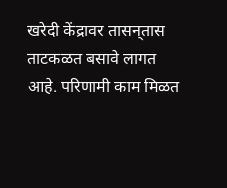खरेदी केंद्रावर तासन्‌तास ताटकळत बसावे लागत आहे. परिणामी काम मिळत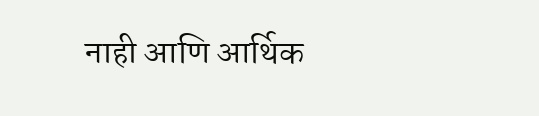नाही आणि आर्थिक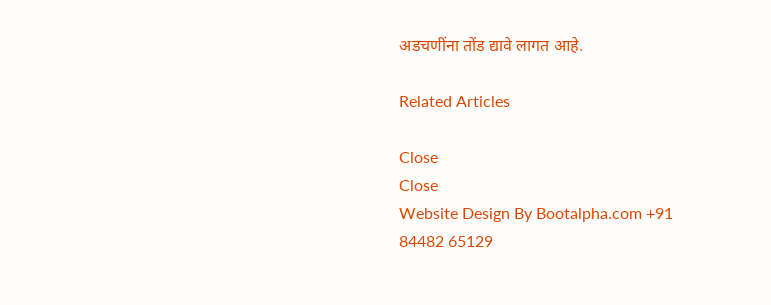अडचणींना तोंड द्यावे लागत आहे.

Related Articles

Close
Close
Website Design By Bootalpha.com +91 84482 65129